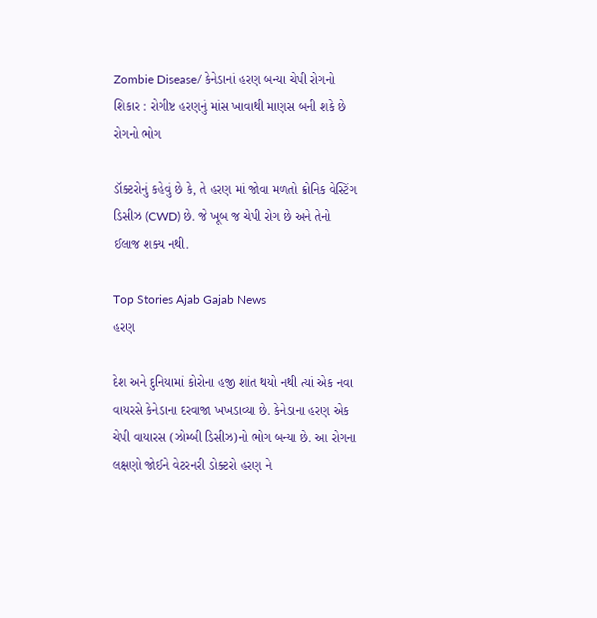Zombie Disease/ કેનેડાનાં હરણ બન્યા ચેપી રોગનો શિકાર : રોગીષ્ટ હરણનું માંસ ખાવાથી માણસ બની શકે છે રોગનો ભોગ

ડૉક્ટરોનું કહેવું છે કે, તે હરણ માં જોવા મળતો ક્રોનિક વેસ્ટિંગ ડિસીઝ (CWD) છે. જે ખૂબ જ ચેપી રોગ છે અને તેનો ઈલાજ શક્ય નથી.

Top Stories Ajab Gajab News
હરણ

દેશ અને દુનિયામાં કોરોના હજી શાંત થયો નથી ત્યાં એક નવા વાયરસે કેનેડાના દરવાજા ખખડાવ્યા છે. કેનેડાના હરણ એક ચેપી વાયારસ (ઝોમ્બી ડિસીઝ)નો ભોગ બન્યા છે. આ રોગના લક્ષણો જોઈને વેટરનરી ડોક્ટરો હરણ ને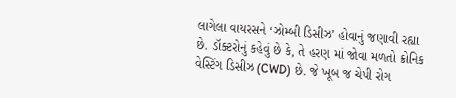લાગેલા વાયરસને ‘ઝોમ્બી ડિસીઝ’ હોવાનું જણાવી રહ્યા છે. ડૉક્ટરોનું કહેવું છે કે, તે હરણ માં જોવા મળતો ક્રોનિક વેસ્ટિંગ ડિસીઝ (CWD) છે. જે ખૂબ જ ચેપી રોગ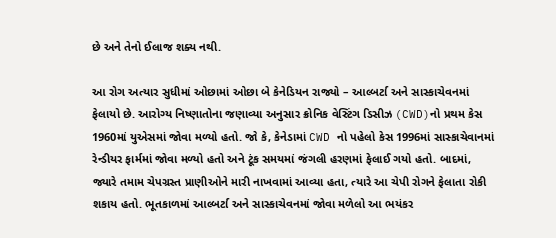છે અને તેનો ઈલાજ શક્ય નથી.

આ રોગ અત્યાર સુધીમાં ઓછામાં ઓછા બે કેનેડિયન રાજ્યો – આલ્બર્ટા અને સાસ્કાચેવનમાં ફેલાયો છે. આરોગ્ય નિષ્ણાતોના જણાવ્યા અનુસાર ક્રોનિક વેસ્ટિંગ ડિસીઝ (CWD)નો પ્રથમ કેસ 1960માં યુએસમાં જોવા મળ્યો હતો. જો કે, કેનેડામાં CWD નો પહેલો કેસ 1996માં સાસ્કાચેવાનમાં રેન્ડીયર ફાર્મમાં જોવા મળ્યો હતો અને ટૂંક સમયમાં જંગલી હરણમાં ફેલાઈ ગયો હતો. બાદમાં, જ્યારે તમામ ચેપગ્રસ્ત પ્રાણીઓને મારી નાખવામાં આવ્યા હતા, ત્યારે આ ચેપી રોગને ફેલાતા રોકી શકાય હતો. ભૂતકાળમાં આલ્બર્ટા અને સાસ્કાચેવનમાં જોવા મળેલો આ ભયંકર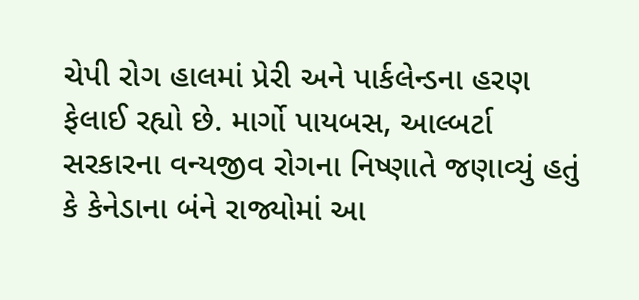ચેપી રોગ હાલમાં પ્રેરી અને પાર્કલેન્ડના હરણ ફેલાઈ રહ્યો છે. માર્ગો પાયબસ, આલ્બર્ટા સરકારના વન્યજીવ રોગના નિષ્ણાતે જણાવ્યું હતું કે કેનેડાના બંને રાજ્યોમાં આ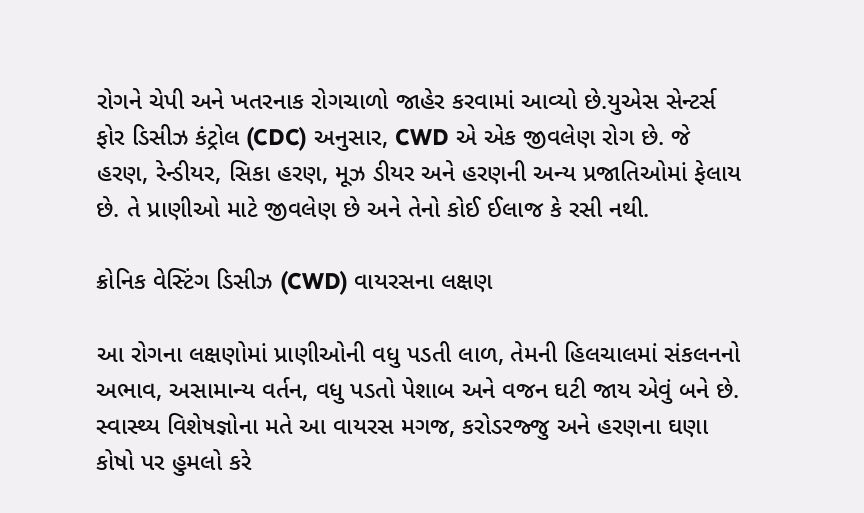રોગને ચેપી અને ખતરનાક રોગચાળો જાહેર કરવામાં આવ્યો છે.યુએસ સેન્ટર્સ ફોર ડિસીઝ કંટ્રોલ (CDC) અનુસાર, CWD એ એક જીવલેણ રોગ છે. જે હરણ, રેન્ડીયર, સિકા હરણ, મૂઝ ડીયર અને હરણની અન્ય પ્રજાતિઓમાં ફેલાય છે. તે પ્રાણીઓ માટે જીવલેણ છે અને તેનો કોઈ ઈલાજ કે રસી નથી.

ક્રોનિક વેસ્ટિંગ ડિસીઝ (CWD) વાયરસના લક્ષણ

આ રોગના લક્ષણોમાં પ્રાણીઓની વધુ પડતી લાળ, તેમની હિલચાલમાં સંકલનનો અભાવ, અસામાન્ય વર્તન, વધુ પડતો પેશાબ અને વજન ઘટી જાય એવું બને છે. સ્વાસ્થ્ય વિશેષજ્ઞોના મતે આ વાયરસ મગજ, કરોડરજ્જુ અને હરણના ઘણા કોષો પર હુમલો કરે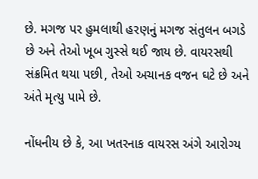છે. મગજ પર હુમલાથી હરણનું મગજ સંતુલન બગડે છે અને તેઓ ખૂબ ગુસ્સે થઈ જાય છે. વાયરસથી સંક્રમિત થયા પછી, તેઓ અચાનક વજન ઘટે છે અને અંતે મૃત્યુ પામે છે.

નોંધનીય છે કે, આ ખતરનાક વાયરસ અંગે આરોગ્ય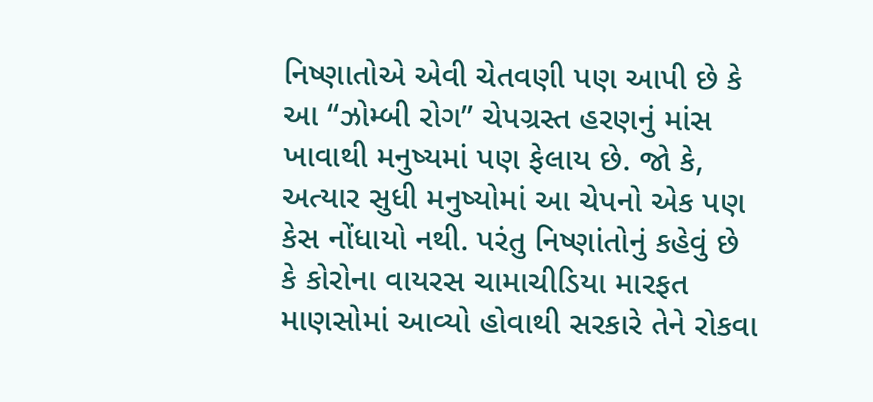નિષ્ણાતોએ એવી ચેતવણી પણ આપી છે કે આ “ઝોમ્બી રોગ” ચેપગ્રસ્ત હરણનું માંસ ખાવાથી મનુષ્યમાં પણ ફેલાય છે. જો કે, અત્યાર સુધી મનુષ્યોમાં આ ચેપનો એક પણ કેસ નોંધાયો નથી. પરંતુ નિષ્ણાંતોનું કહેવું છે કે કોરોના વાયરસ ચામાચીડિયા મારફત માણસોમાં આવ્યો હોવાથી સરકારે તેને રોકવા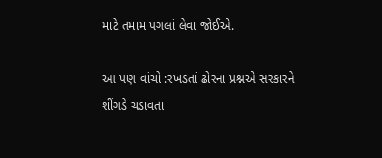માટે તમામ પગલાં લેવા જોઈએ.

આ પણ વાંચો :રખડતાં ઢોરના પ્રશ્નએ સરકારને શીંગડે ચડાવતા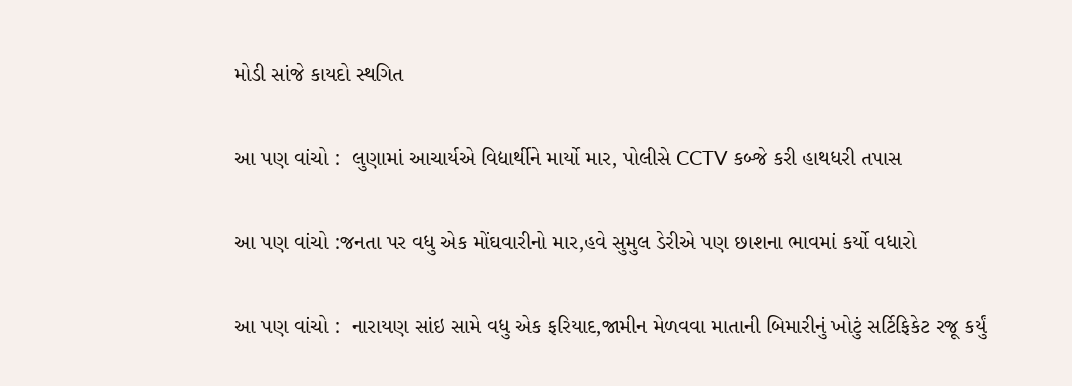મોડી સાંજે કાયદો સ્થગિત

આ પણ વાંચો :  લુણામાં આચાર્યએ વિદ્યાર્થીને માર્યો માર, પોલીસે CCTV કબ્જે કરી હાથધરી તપાસ

આ પણ વાંચો :જનતા પર વધુ એક મોંઘવારીનો માર,હવે સુમુલ ડેરીએ પણ છાશના ભાવમાં કર્યો વધારો

આ પણ વાંચો :  નારાયણ સાંઇ સામે વધુ એક ફરિયાદ,જામીન મેળવવા માતાની બિમારીનું ખોટું સર્ટિફિકેટ રજૂ કર્યું